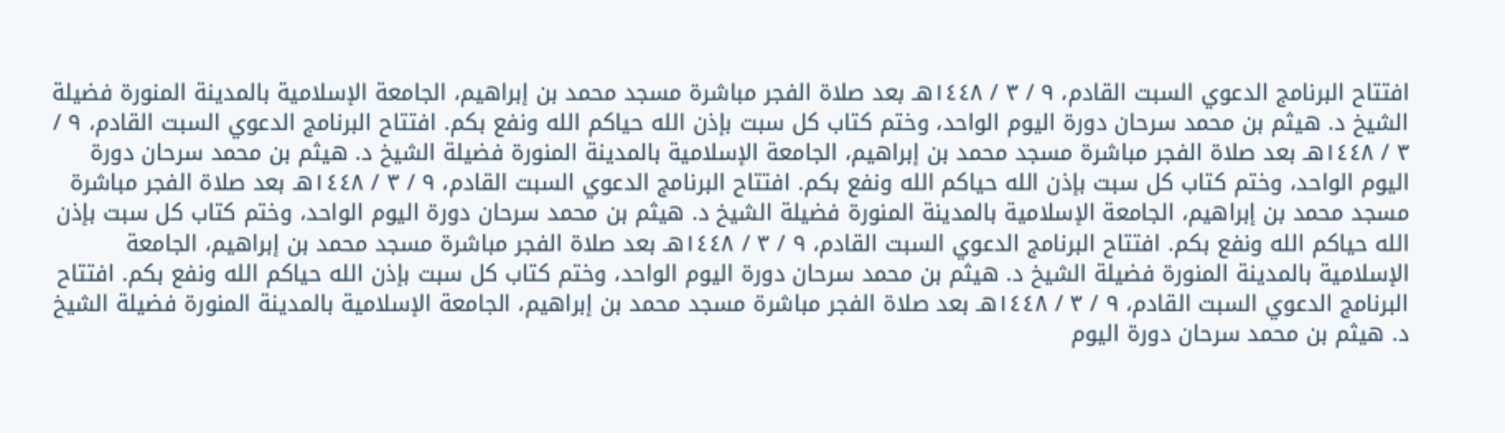افتتاح البرنامج الدعوي السبت القادم، ٩ / ٣ / ١٤٤٨هـ بعد صلاة الفجر مباشرة مسجد محمد بن إبراهيم، الجامعة الإسلامية بالمدينة المنورة فضيلة الشيخ د. هيثم بن محمد سرحان دورة اليوم الواحد، وختم كتاب كل سبت بإذن الله حياكم الله ونفع بكم. افتتاح البرنامج الدعوي السبت القادم، ٩ / ٣ / ١٤٤٨هـ بعد صلاة الفجر مباشرة مسجد محمد بن إبراهيم، الجامعة الإسلامية بالمدينة المنورة فضيلة الشيخ د. هيثم بن محمد سرحان دورة اليوم الواحد، وختم كتاب كل سبت بإذن الله حياكم الله ونفع بكم. افتتاح البرنامج الدعوي السبت القادم، ٩ / ٣ / ١٤٤٨هـ بعد صلاة الفجر مباشرة مسجد محمد بن إبراهيم، الجامعة الإسلامية بالمدينة المنورة فضيلة الشيخ د. هيثم بن محمد سرحان دورة اليوم الواحد، وختم كتاب كل سبت بإذن الله حياكم الله ونفع بكم. افتتاح البرنامج الدعوي السبت القادم، ٩ / ٣ / ١٤٤٨هـ بعد صلاة الفجر مباشرة مسجد محمد بن إبراهيم، الجامعة الإسلامية بالمدينة المنورة فضيلة الشيخ د. هيثم بن محمد سرحان دورة اليوم الواحد، وختم كتاب كل سبت بإذن الله حياكم الله ونفع بكم. افتتاح البرنامج الدعوي السبت القادم، ٩ / ٣ / ١٤٤٨هـ بعد صلاة الفجر مباشرة مسجد محمد بن إبراهيم، الجامعة الإسلامية بالمدينة المنورة فضيلة الشيخ د. هيثم بن محمد سرحان دورة اليوم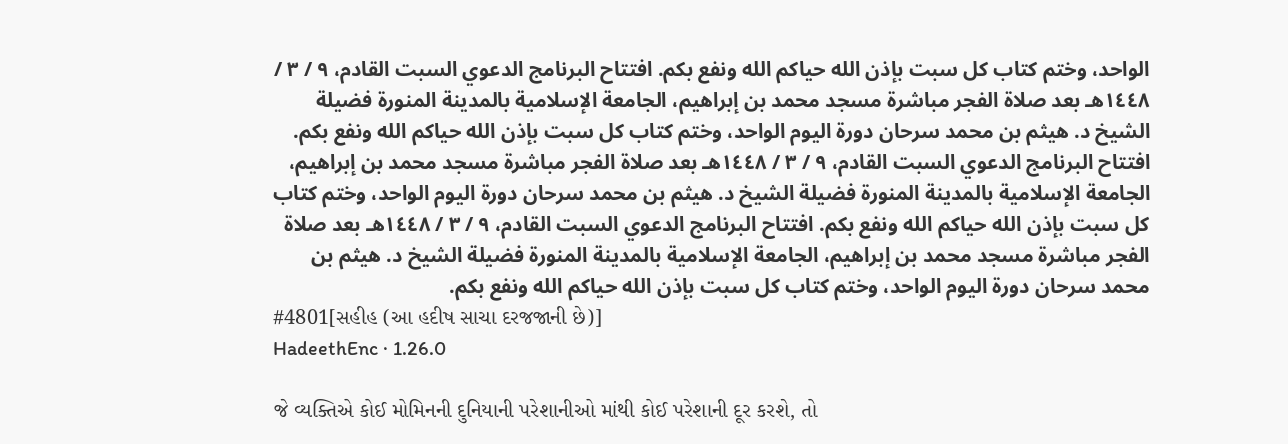الواحد، وختم كتاب كل سبت بإذن الله حياكم الله ونفع بكم. افتتاح البرنامج الدعوي السبت القادم، ٩ / ٣ / ١٤٤٨هـ بعد صلاة الفجر مباشرة مسجد محمد بن إبراهيم، الجامعة الإسلامية بالمدينة المنورة فضيلة الشيخ د. هيثم بن محمد سرحان دورة اليوم الواحد، وختم كتاب كل سبت بإذن الله حياكم الله ونفع بكم. افتتاح البرنامج الدعوي السبت القادم، ٩ / ٣ / ١٤٤٨هـ بعد صلاة الفجر مباشرة مسجد محمد بن إبراهيم، الجامعة الإسلامية بالمدينة المنورة فضيلة الشيخ د. هيثم بن محمد سرحان دورة اليوم الواحد، وختم كتاب كل سبت بإذن الله حياكم الله ونفع بكم. افتتاح البرنامج الدعوي السبت القادم، ٩ / ٣ / ١٤٤٨هـ بعد صلاة الفجر مباشرة مسجد محمد بن إبراهيم، الجامعة الإسلامية بالمدينة المنورة فضيلة الشيخ د. هيثم بن محمد سرحان دورة اليوم الواحد، وختم كتاب كل سبت بإذن الله حياكم الله ونفع بكم.
#4801[સહીહ (આ હદીષ સાચા દરજજાની છે)]
HadeethEnc · 1.26.0

જે વ્યક્તિએ કોઈ મોમિનની દુનિયાની પરેશાનીઓ માંથી કોઈ પરેશાની દૂર કરશે, તો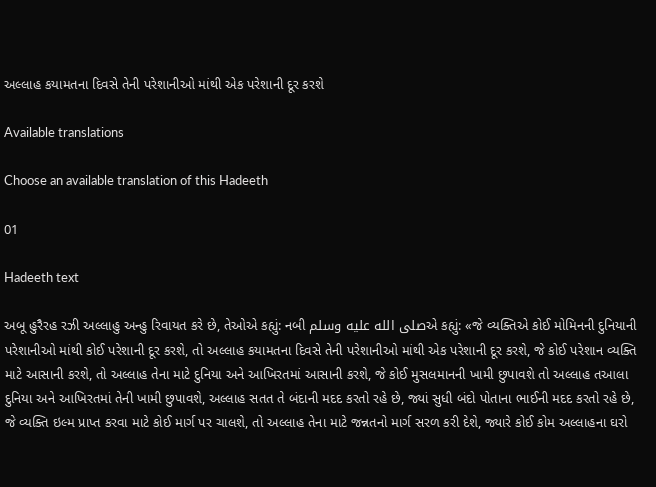અલ્લાહ કયામતના દિવસે તેની પરેશાનીઓ માંથી એક પરેશાની દૂર કરશે

Available translations

Choose an available translation of this Hadeeth

01

Hadeeth text

અબૂ હુરૈરહ રઝી અલ્લાહુ અન્હુ રિવાયત કરે છે, તેઓએ કહ્યું: નબી صلى الله عليه وسلمએ કહ્યું: «જે વ્યક્તિએ કોઈ મોમિનની દુનિયાની પરેશાનીઓ માંથી કોઈ પરેશાની દૂર કરશે, તો અલ્લાહ કયામતના દિવસે તેની પરેશાનીઓ માંથી એક પરેશાની દૂર કરશે, જે કોઈ પરેશાન વ્યક્તિ માટે આસાની કરશે, તો અલ્લાહ તેના માટે દુનિયા અને આખિરતમાં આસાની કરશે, જે કોઈ મુસલમાનની ખામી છુપાવશે તો અલ્લાહ તઆલા દુનિયા અને આખિરતમાં તેની ખામી છુપાવશે, અલ્લાહ સતત તે બંદાની મદદ કરતો રહે છે, જ્યાં સુધી બંદો પોતાના ભાઈની મદદ કરતો રહે છે, જે વ્યક્તિ ઇલ્મ પ્રાપ્ત કરવા માટે કોઈ માર્ગ પર ચાલશે, તો અલ્લાહ તેના માટે જન્નતનો માર્ગ સરળ કરી દેશે, જ્યારે કોઈ કોમ અલ્લાહના ઘરો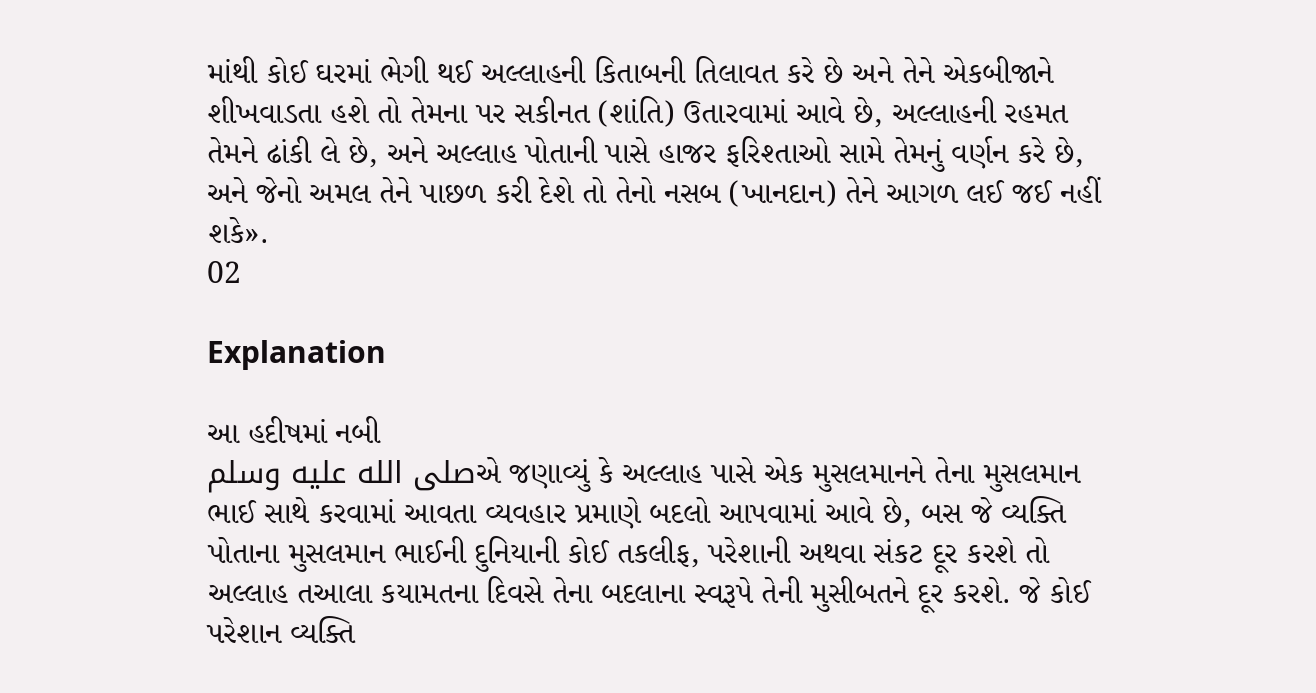માંથી કોઈ ઘરમાં ભેગી થઈ અલ્લાહની કિતાબની તિલાવત કરે છે અને તેને એકબીજાને શીખવાડતા હશે તો તેમના પર સકીનત (શાંતિ) ઉતારવામાં આવે છે, અલ્લાહની રહમત તેમને ઢાંકી લે છે, અને અલ્લાહ પોતાની પાસે હાજર ફરિશ્તાઓ સામે તેમનું વર્ણન કરે છે, અને જેનો અમલ તેને પાછળ કરી દેશે તો તેનો નસબ (ખાનદાન) તેને આગળ લઈ જઈ નહીં શકે».
02

Explanation

આ હદીષમાં નબી
صلى الله عليه وسلمએ જણાવ્યું કે અલ્લાહ પાસે એક મુસલમાનને તેના મુસલમાન ભાઈ સાથે કરવામાં આવતા વ્યવહાર પ્રમાણે બદલો આપવામાં આવે છે, બસ જે વ્યક્તિ પોતાના મુસલમાન ભાઈની દુનિયાની કોઈ તકલીફ, પરેશાની અથવા સંકટ દૂર કરશે તો અલ્લાહ તઆલા કયામતના દિવસે તેના બદલાના સ્વરૂપે તેની મુસીબતને દૂર કરશે. જે કોઈ પરેશાન વ્યક્તિ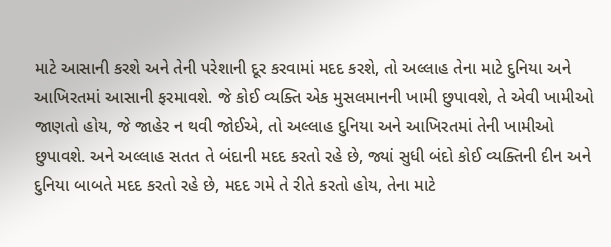માટે આસાની કરશે અને તેની પરેશાની દૂર કરવામાં મદદ કરશે, તો અલ્લાહ તેના માટે દુનિયા અને આખિરતમાં આસાની ફરમાવશે. જે કોઈ વ્યક્તિ એક મુસલમાનની ખામી છુપાવશે, તે એવી ખામીઓ જાણતો હોય, જે જાહેર ન થવી જોઈએ, તો અલ્લાહ દુનિયા અને આખિરતમાં તેની ખામીઓ છુપાવશે. અને અલ્લાહ સતત તે બંદાની મદદ કરતો રહે છે, જ્યાં સુધી બંદો કોઈ વ્યક્તિની દીન અને દુનિયા બાબતે મદદ કરતો રહે છે, મદદ ગમે તે રીતે કરતો હોય, તેના માટે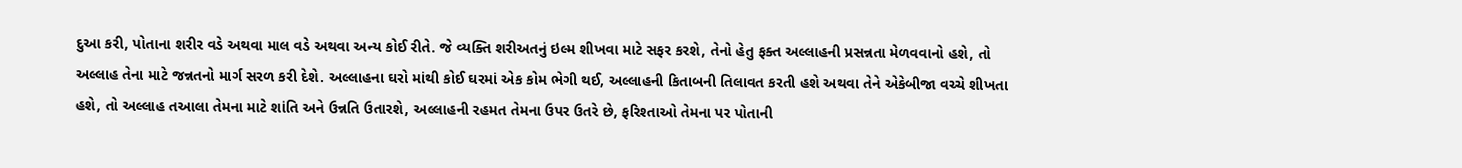દુઆ કરી, પોતાના શરીર વડે અથવા માલ વડે અથવા અન્ય કોઈ રીતે. જે વ્યક્તિ શરીઅતનું ઇલ્મ શીખવા માટે સફર કરશે, તેનો હેતુ ફક્ત અલ્લાહની પ્રસન્નતા મેળવવાનો હશે, તો અલ્લાહ તેના માટે જન્નતનો માર્ગ સરળ કરી દેશે. અલ્લાહના ઘરો માંથી કોઈ ઘરમાં એક કોમ ભેગી થઈ, અલ્લાહની કિતાબની તિલાવત કરતી હશે અથવા તેને એકેબીજા વચ્ચે શીખતા હશે, તો અલ્લાહ તઆલા તેમના માટે શાંતિ અને ઉન્નતિ ઉતારશે, અલ્લાહની રહમત તેમના ઉપર ઉતરે છે, ફરિશ્તાઓ તેમના પર પોતાની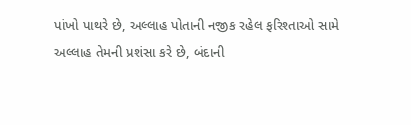પાંખો પાથરે છે, અલ્લાહ પોતાની નજીક રહેલ ફરિશ્તાઓ સામે અલ્લાહ તેમની પ્રશંસા કરે છે, બંદાની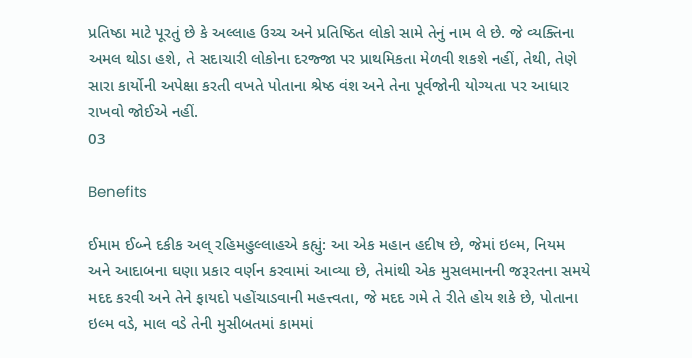પ્રતિષ્ઠા માટે પૂરતું છે કે અલ્લાહ ઉચ્ચ અને પ્રતિષ્ઠિત લોકો સામે તેનું નામ લે છે. જે વ્યક્તિના અમલ થોડા હશે, તે સદાચારી લોકોના દરજ્જા પર પ્રાથમિકતા મેળવી શકશે નહીં, તેથી, તેણે સારા કાર્યોની અપેક્ષા કરતી વખતે પોતાના શ્રેષ્ઠ વંશ અને તેના પૂર્વજોની યોગ્યતા પર આધાર રાખવો જોઈએ નહીં.
03

Benefits

ઈમામ ઈબ્ને દકીક અલ્ રહિમહુલ્લાહએ કહ્યું: આ એક મહાન હદીષ છે, જેમાં ઇલ્મ, નિયમ અને આદાબના ઘણા પ્રકાર વર્ણન કરવામાં આવ્યા છે, તેમાંથી એક મુસલમાનની જરૂરતના સમયે મદદ કરવી અને તેને ફાયદો પહોંચાડવાની મહત્ત્વતા, જે મદદ ગમે તે રીતે હોય શકે છે, પોતાના ઇલ્મ વડે, માલ વડે તેની મુસીબતમાં કામમાં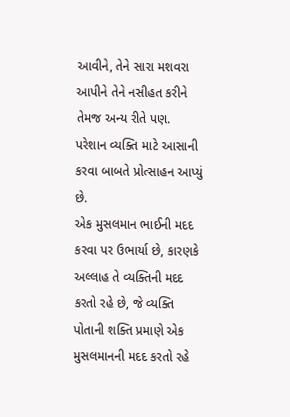આવીને, તેને સારા મશવરા આપીને તેને નસીહત કરીને તેમજ અન્ય રીતે પણ.
પરેશાન વ્યક્તિ માટે આસાની કરવા બાબતે પ્રોત્સાહન આપ્યું છે.
એક મુસલમાન ભાઈની મદદ કરવા પર ઉભાર્યા છે, કારણકે અલ્લાહ તે વ્યક્તિની મદદ કરતો રહે છે, જે વ્યક્તિ પોતાની શક્તિ પ્રમાણે એક મુસલમાનની મદદ કરતો રહે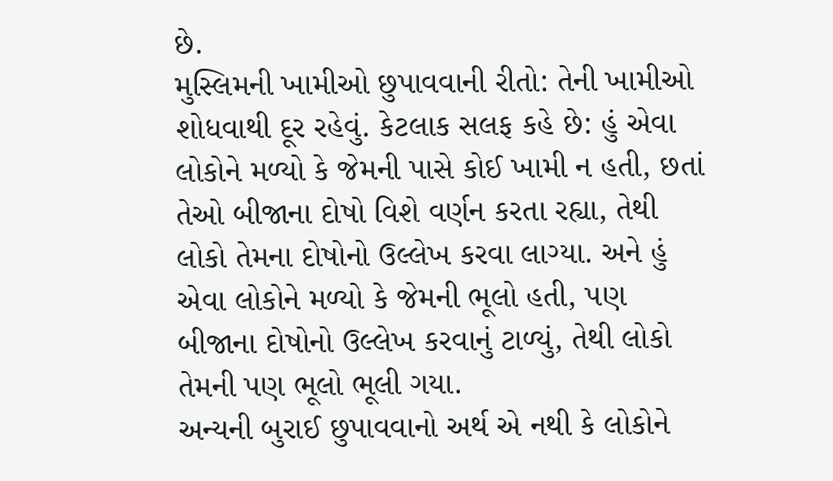છે.
મુસ્લિમની ખામીઓ છુપાવવાની રીતો: તેની ખામીઓ શોધવાથી દૂર રહેવું. કેટલાક સલફ કહે છે: હું એવા લોકોને મળ્યો કે જેમની પાસે કોઈ ખામી ન હતી, છતાં તેઓ બીજાના દોષો વિશે વર્ણન કરતા રહ્યા, તેથી લોકો તેમના દોષોનો ઉલ્લેખ કરવા લાગ્યા. અને હું એવા લોકોને મળ્યો કે જેમની ભૂલો હતી, પણ બીજાના દોષોનો ઉલ્લેખ કરવાનું ટાળ્યું, તેથી લોકો તેમની પણ ભૂલો ભૂલી ગયા.
અન્યની બુરાઈ છુપાવવાનો અર્થ એ નથી કે લોકોને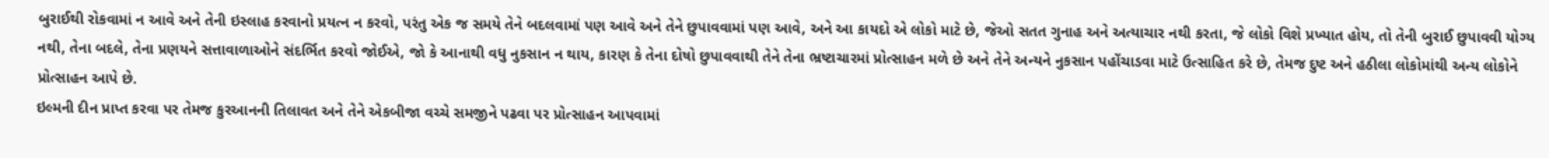બુરાઈથી રોકવામાં ન આવે અને તેની ઇસ્લાહ કરવાનો પ્રયત્ન ન કરવો, પરંતુ એક જ સમયે તેને બદલવામાં પણ આવે અને તેને છુપાવવામાં પણ આવે, અને આ કાયદો એ લોકો માટે છે, જેઓ સતત ગુનાહ અને અત્યાચાર નથી કરતા, જે લોકો વિશે પ્રખ્યાત હોય, તો તેની બુરાઈ છુપાવવી યોગ્ય નથી, તેના બદલે, તેના પ્રણયને સત્તાવાળાઓને સંદર્ભિત કરવો જોઈએ, જો કે આનાથી વધુ નુકસાન ન થાય, કારણ કે તેના દોષો છુપાવવાથી તેને તેના ભ્રષ્ટાચારમાં પ્રોત્સાહન મળે છે અને તેને અન્યને નુકસાન પહોંચાડવા માટે ઉત્સાહિત કરે છે, તેમજ દુષ્ટ અને હઠીલા લોકોમાંથી અન્ય લોકોને પ્રોત્સાહન આપે છે.
ઇલ્મની દીન પ્રાપ્ત કરવા પર તેમજ કુરઆનની તિલાવત અને તેને એકબીજા વચ્ચે સમજીને પઢવા પર પ્રોત્સાહન આપવામાં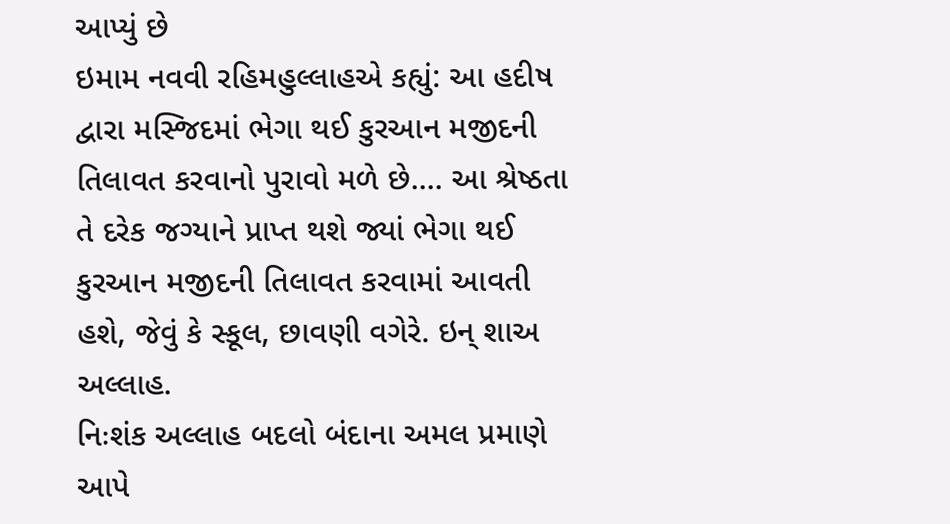આપ્યું છે
ઇમામ નવવી રહિમહુલ્લાહએ કહ્યું: આ હદીષ દ્વારા મસ્જિદમાં ભેગા થઈ કુરઆન મજીદની તિલાવત કરવાનો પુરાવો મળે છે.... આ શ્રેષ્ઠતા તે દરેક જગ્યાને પ્રાપ્ત થશે જ્યાં ભેગા થઈ કુરઆન મજીદની તિલાવત કરવામાં આવતી હશે, જેવું કે સ્કૂલ, છાવણી વગેરે. ઇન્ શાઅ અલ્લાહ.
નિઃશંક અલ્લાહ બદલો બંદાના અમલ પ્રમાણે આપે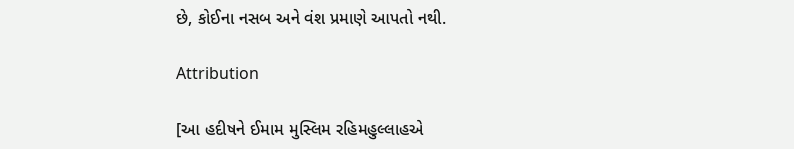છે, કોઈના નસબ અને વંશ પ્રમાણે આપતો નથી.

Attribution

[આ હદીષને ઈમામ મુસ્લિમ રહિમહુલ્લાહએ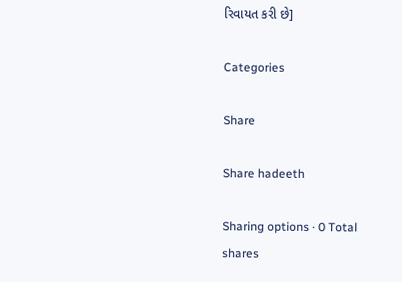રિવાયત કરી છે]

Categories

Share

Share hadeeth

Sharing options · 0 Total shares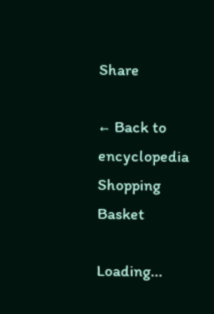Share

← Back to encyclopedia
Shopping Basket

Loading...